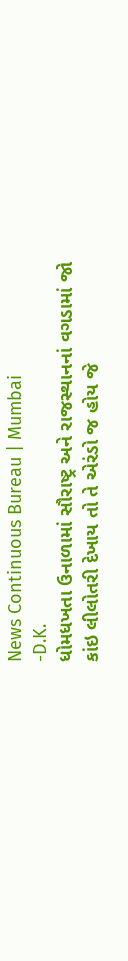News Continuous Bureau | Mumbai
-D.K.
ધોમધખતા ઉનાળામાં સૌરાષ્ટ્ર અને રાજસ્થાનનાં વગડામાં જો કાંઇ લીલોતરી દેખાય તો તે એરંડો જ હોય જે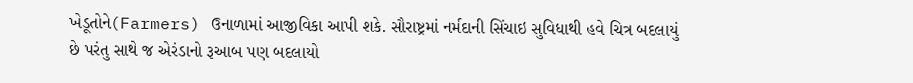ખેડૂતોને(Farmers) ઉનાળામાં આજીવિકા આપી શકે. સૌરાષ્ટ્રમાં નર્મદાની સિંચાઇ સુવિધાથી હવે ચિત્ર બદલાયું છે પરંતુ સાથે જ એરંડાનો રૂઆબ પણ બદલાયો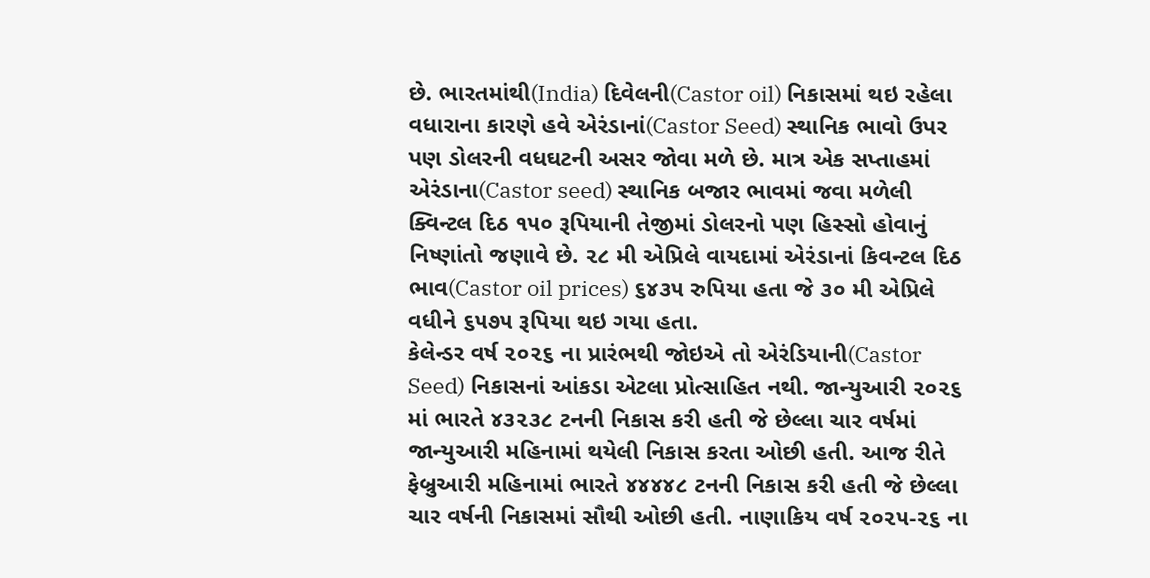છે. ભારતમાંથી(India) દિવેલની(Castor oil) નિકાસમાં થઇ રહેલા વધારાના કારણે હવે એરંડાનાં(Castor Seed) સ્થાનિક ભાવો ઉપર પણ ડોલરની વધઘટની અસર જોવા મળે છે. માત્ર એક સપ્તાહમાં એરંડાના(Castor seed) સ્થાનિક બજાર ભાવમાં જવા મળેલી ક્વિન્ટલ દિઠ ૧૫૦ રૂપિયાની તેજીમાં ડોલરનો પણ હિસ્સો હોવાનું નિષ્ણાંતો જણાવે છે. ૨૮ મી એપ્રિલે વાયદામાં એરંડાનાં કિવન્ટલ દિઠ ભાવ(Castor oil prices) ૬૪૩૫ રુપિયા હતા જે ૩૦ મી એપ્રિલે વધીને ૬૫૭૫ રૂપિયા થઇ ગયા હતા.
કેલેન્ડર વર્ષ ૨૦૨૬ ના પ્રારંભથી જોઇએ તો એરંડિયાની(Castor Seed) નિકાસનાં આંકડા એટલા પ્રોત્સાહિત નથી. જાન્યુઆરી ૨૦૨૬ માં ભારતે ૪૩૨૩૮ ટનની નિકાસ કરી હતી જે છેલ્લા ચાર વર્ષમાં જાન્યુઆરી મહિનામાં થયેલી નિકાસ કરતા ઓછી હતી. આજ રીતે ફેબ્રુઆરી મહિનામાં ભારતે ૪૪૪૪૮ ટનની નિકાસ કરી હતી જે છેલ્લા ચાર વર્ષની નિકાસમાં સૌથી ઓછી હતી. નાણાકિય વર્ષ ૨૦૨૫-૨૬ ના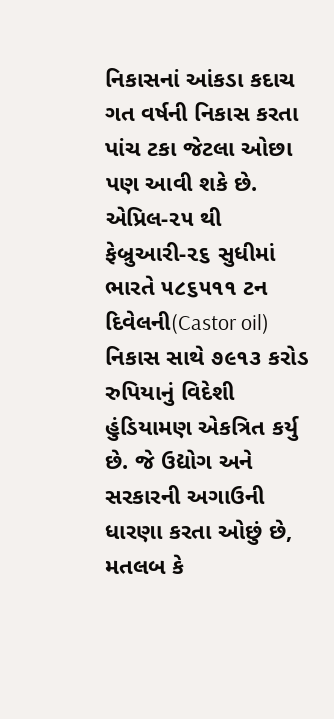નિકાસનાં આંકડા કદાચ ગત વર્ષની નિકાસ કરતા પાંચ ટકા જેટલા ઓછા પણ આવી શકે છે. એપ્રિલ-૨૫ થી ફેબ્રુઆરી-૨૬ સુધીમાં ભારતે ૫૮૬૫૧૧ ટન દિવેલની(Castor oil) નિકાસ સાથે ૭૯૧૩ કરોડ રુપિયાનું વિદેશી હુંડિયામણ એકત્રિત કર્યુ છે. જે ઉદ્યોગ અને સરકારની અગાઉની ધારણા કરતા ઓછું છે, મતલબ કે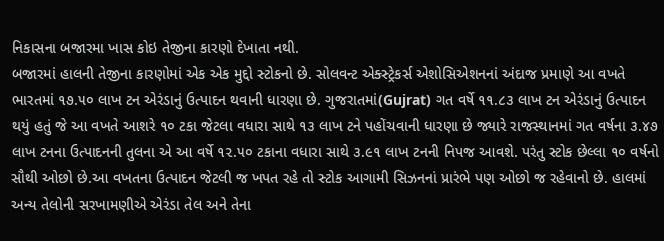નિકાસના બજારમા ખાસ કોઇ તેજીના કારણો દેખાતા નથી.
બજારમાં હાલની તેજીના કારણોમાં એક એક મુદ્દો સ્ટોકનો છે. સોલવન્ટ એક્સ્ટ્રેકર્સ એશોસિએશનનાં અંદાજ પ્રમાણે આ વખતે ભારતમાં ૧૭.૫૦ લાખ ટન એરંડાનું ઉત્પાદન થવાની ધારણા છે. ગુજરાતમાં(Gujrat) ગત વર્ષે ૧૧.૮૩ લાખ ટન એરંડાનું ઉત્પાદન થયું હતું જે આ વખતે આશરે ૧૦ ટકા જેટલા વધારા સાથે ૧૩ લાખ ટને પહોંચવાની ધારણા છે જ્યારે રાજસ્થાનમાં ગત વર્ષના ૩.૪૭ લાખ ટનના ઉત્પાદનની તુલના એ આ વર્ષે ૧૨.૫૦ ટકાના વધારા સાથે ૩.૯૧ લાખ ટનની નિપજ આવશે. પરંતુ સ્ટોક છેલ્લા ૧૦ વર્ષનો સૌથી ઓછો છે.આ વખતના ઉત્પાદન જેટલી જ ખપત રહે તો સ્ટોક આગામી સિઝનનાં પ્રારંભે પણ ઓછો જ રહેવાનો છે. હાલમાં અન્ય તેલોની સરખામણીએ એરંડા તેલ અને તેના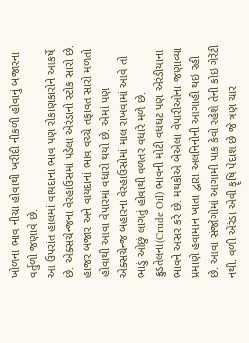ખોળના ભાવ નીચા હોવાથી ખરીદી નીકળી હોવાનું બજારના વર્તુળો જણાવે છે.
આ ઉપરાંત હાલમાં વાયદાના ભાવ પણ રોકાણકારોને આકર્ષે છે. એક્સચેન્જના વેરહાઉસમાં પડેલા એરંડાનો સ્ટોક સારો છે. હાજર બજાર અને વાયદાનાં ભાવ વચ્ચે તફાવત સારો મળતો હોવાથી આવા વેપારમાં વધારો થયો છે. એમાં પણ એક્સચેન્જ બહારના વેરહાઉસોમાં માલ રાખવામાં આવે તો ભાડું ઓછું લાગતું હોવાથી વળતર વધારે મળે છે. ક્રુડતેલના(Crude Oil) ભાવની મોટી વધઘટ પણ એરંડીયાના ભાવને અસર કરે છે. મથકોએ બેએલા વેપારીઓના જણાવ્યા પ્રમાણે હવામાન ખાતા દ્વારા અલનિનોની આગાહી થઇ રહી છે. આવા સંજોગોમાં આગામી પાક કેવો રહેશે તેની કોઇ ગેરેંટી નથી. વળી એરંડા એવી કૄષિ પેદાશ છે જે ત્રણ ચાર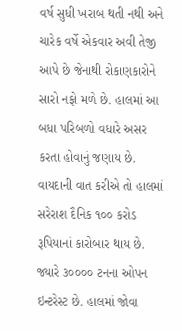વર્ષ સુધી ખરાબ થતી નથી અને ચારેક વર્ષે એકવાર અવી તેજી આપે છે જેનાથી રોકાણકારોને સારો નફો મળે છે. હાલમાં આ બધા પરિબળો વધારે અસર કરતા હોવાનું જણાય છે.
વાયદાની વાત કરીએ તો હાલમાં સરેરાશ દૈનિક ૧૦૦ કરોડ રૂપિયાનાં કારોબાર થાય છે. જ્યારે ૩૦૦૦૦ ટનના ઓપન ઇન્ટરેસ્ટ છે. હાલમાં જોવા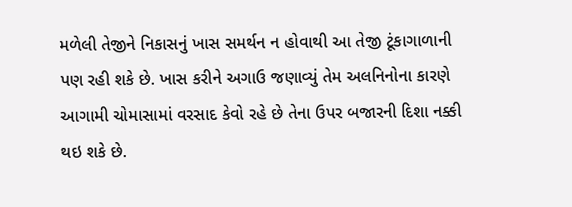મળેલી તેજીને નિકાસનું ખાસ સમર્થન ન હોવાથી આ તેજી ટૂંકાગાળાની પણ રહી શકે છે. ખાસ કરીને અગાઉ જણાવ્યું તેમ અલનિનોના કારણે આગામી ચોમાસામાં વરસાદ કેવો રહે છે તેના ઉપર બજારની દિશા નક્કી થઇ શકે છે.